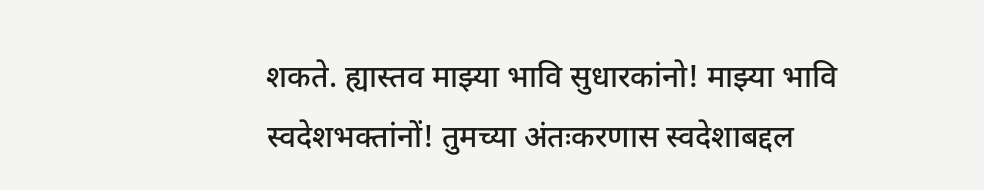शकते. ह्यास्तव माझ्या भावि सुधारकांनो! माझ्या भावि स्वदेशभक्तांनों! तुमच्या अंतःकरणास स्वदेशाबद्दल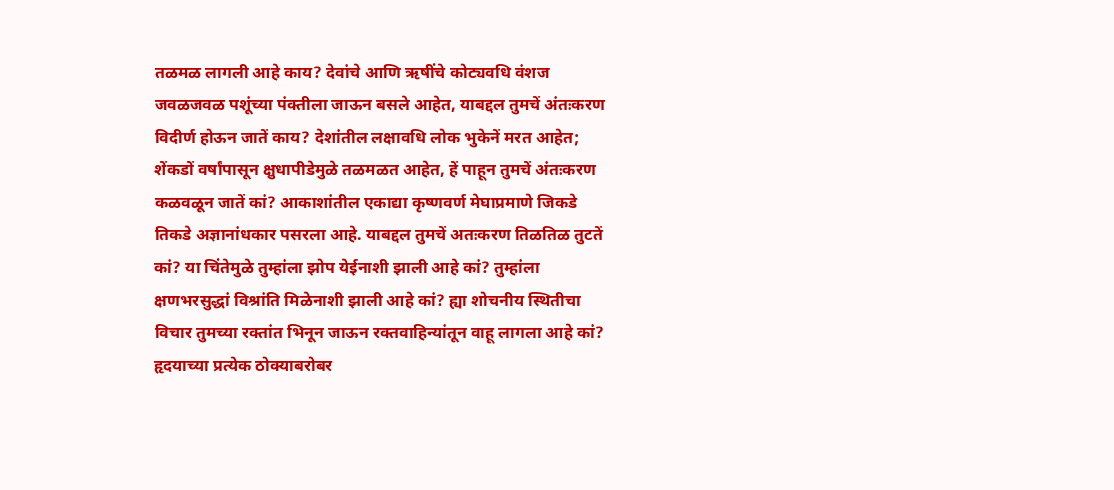तळमळ लागली आहे काय? देवांचे आणि ऋषींचे कोट्यवधि वंशज जवळजवळ पशूंच्या पंक्तीला जाऊन बसले आहेत, याबद्दल तुमचें अंतःकरण विदीर्ण होऊन जातें काय? देशांतील लक्षावधि लोक भुकेनें मरत आहेत; शेंकडों वर्षांपासून क्षुधापीडेमुळे तळमळत आहेत, हें पाहून तुमचें अंतःकरण कळवळून जातें कां? आकाशांतील एकाद्या कृष्णवर्ण मेघाप्रमाणे जिकडे तिकडे अज्ञानांधकार पसरला आहे. याबद्दल तुमचें अतःकरण तिळतिळ तुटतें कां? या चिंतेमुळे तुम्हांला झोप येईनाशी झाली आहे कां? तुम्हांला क्षणभरसुद्धां विश्रांति मिळेनाशी झाली आहे कां? ह्या शोचनीय स्थितीचा विचार तुमच्या रक्तांत भिनून जाऊन रक्तवाहिन्यांतून वाहू लागला आहे कां? हृदयाच्या प्रत्येक ठोक्याबरोबर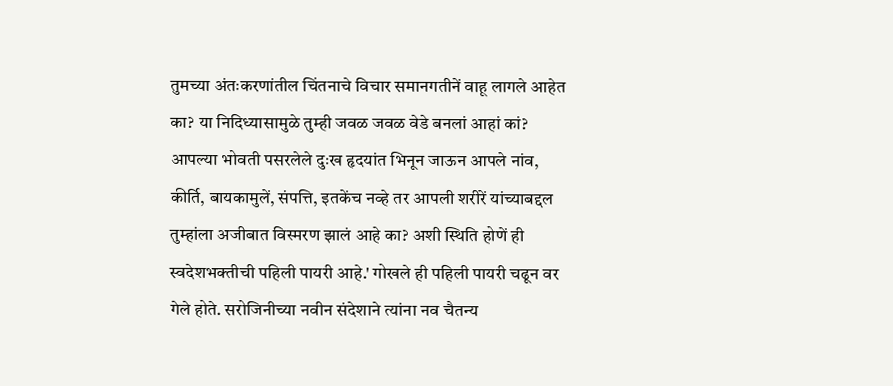तुमच्या अंतःकरणांतील चिंतनाचे विचार समानगतीनें वाहू लागले आहेत का? या निदिध्यासामुळे तुम्ही जवळ जवळ वेडे बनलां आहां कां? आपल्या भोवती पसरलेले दुःख हृदयांत भिनून जाऊन आपले नांव, कीर्ति, बायकामुलें, संपत्ति, इतकेंच नव्हे तर आपली शरीरें यांच्याबद्दल तुम्हांला अजीबात विस्मरण झालं आहे का? अशी स्थिति होणें ही स्वदेशभक्तीची पहिली पायरी आहे.' गोखले ही पहिली पायरी चढून वर गेले होते. सरोजिनीच्या नवीन संदेशाने त्यांना नव चैतन्य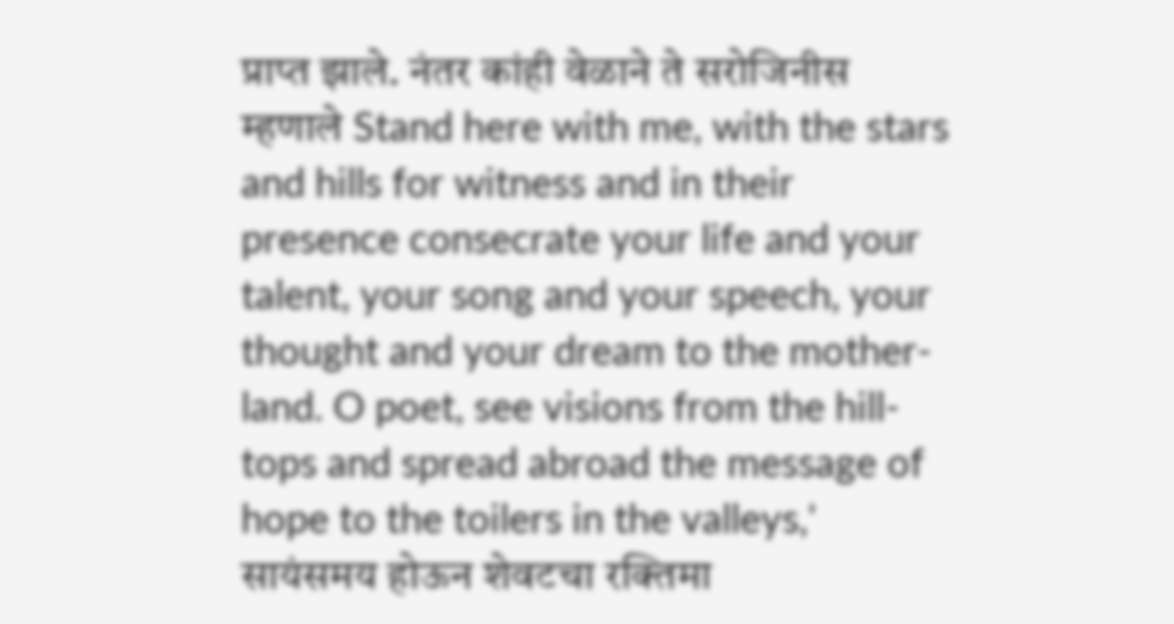प्राप्त झाले. नंतर कांही वेळाने ते सरोजिनीस म्हणाले Stand here with me, with the stars and hills for witness and in their presence consecrate your life and your talent, your song and your speech, your thought and your dream to the mother-land. O poet, see visions from the hill-tops and spread abroad the message of hope to the toilers in the valleys,' सायंसमय होऊन शेवटचा रक्तिमा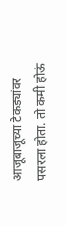आजूबाजूच्या टेकड्यांवर पसरला होता. तो कमी होऊं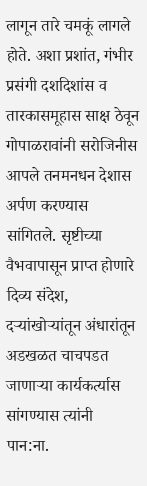लागून तारे चमकूं लागले होते. अशा प्रशांत, गंभीर प्रसंगी दशदिशांस व तारकासमूहास साक्ष ठेवून गोपाळरावांनी सरोजिनीस आपले तनमनधन देशास अर्पण करण्यास सांगितले. सृष्टीच्या वैभवापासून प्राप्त होणारे दिव्य संदेश, दऱ्यांखोऱ्यांतून अंधारांतून अडखळत चाचपडत जाणाऱ्या कार्यकर्त्यास सांगण्यास त्यांनी
पान:ना.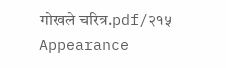गोखले चरित्र.pdf/२१५
Appearance